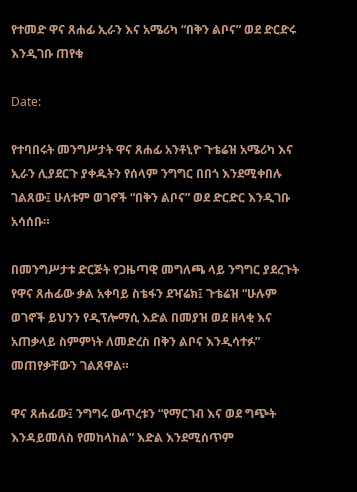የተመድ ዋና ጸሐፊ ኢራን እና አሜሪካ “በቅን ልቦና” ወደ ድርድሩ እንዲገቡ ጠየቁ

Date:

የተባበሩት መንግሥታት ዋና ጸሐፊ አንቶኒዮ ጉቴሬዝ አሜሪካ እና ኢራን ሊያደርጉ ያቀዱትን የሰላም ንግግር በበጎ እንደሚቀበሉ ገልጸው፤ ሁለቱም ወገኖች “በቅን ልቦና” ወደ ድርድር እንዲገቡ አሳሰቡ።

በመንግሥታቱ ድርጅት የጋዜጣዊ መግለጫ ላይ ንግግር ያደረጉት የዋና ጸሐፊው ቃል አቀባይ ስቴፋን ደዣሬክ፤ ጉቴሬዝ “ሁሉም ወገኖች ይህንን የዲፕሎማሲ እድል በመያዝ ወደ ዘላቂ እና አጠቃላይ ስምምነት ለመድረስ በቅን ልቦና እንዲሳተፉ” መጠየቃቸውን ገልጸዋል።

ዋና ጸሐፊው፤ ንግግሩ ውጥረቱን “የማርገብ እና ወደ ግጭት እንዳይመለስ የመከላከል” እድል እንደሚሰጥም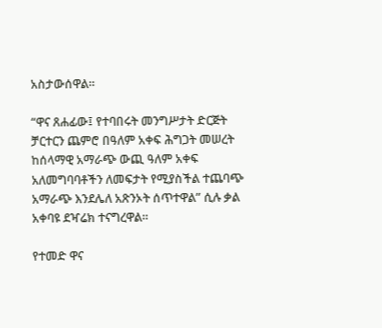አስታውሰዋል።

“ዋና ጸሐፊው፤ የተባበሩት መንግሥታት ድርጅት ቻርተርን ጨምሮ በዓለም አቀፍ ሕግጋት መሠረት ከሰላማዊ አማራጭ ውጪ ዓለም አቀፍ አለመግባባቶችን ለመፍታት የሚያስችል ተጨባጭ አማራጭ እንደሌለ አጽንኦት ሰጥተዋል” ሲሉ ቃል አቀባዩ ደዣሬክ ተናግረዋል።

የተመድ ዋና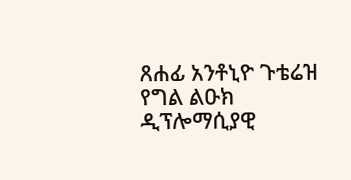ጸሐፊ አንቶኒዮ ጉቴሬዝ የግል ልዑክ ዲፕሎማሲያዊ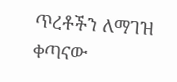ጥረቶችን ለማገዝ ቀጣናው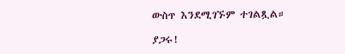ውስጥ እንደሚገኙም ተገልጿል።

ያጋሩ!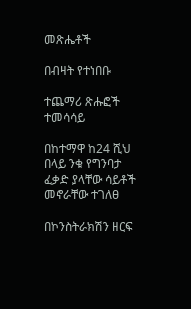መጽሔቶች

በብዛት የተነበቡ

ተጨማሪ ጽሑፎች
ተመሳሳይ

በከተማዋ ከ24 ሺህ በላይ ንቁ የግንባታ ፈቃድ ያላቸው ሳይቶች መኖራቸው ተገለፀ

በኮንስትራክሽን ዘርፍ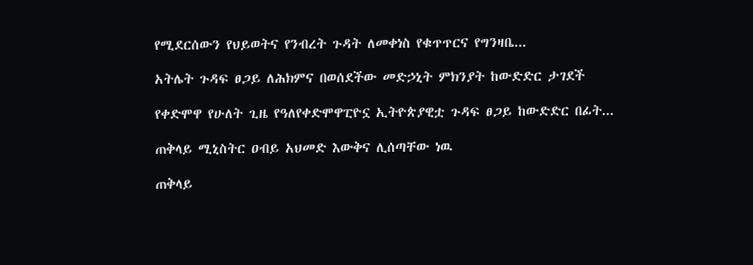የሚደርሰውን የህይወትና የንብረት ጉዳት ለመቀነስ የቁጥጥርና የግንዛቤ...

አትሌት ጉዳፍ ፀጋይ ለሕክምና በወሰደችው መድኃኒት ምክንያት ከውድድር ታገደች

የቀድሞዋ የሁለት ጊዜ የዓለየቀድሞዋፒዮኗ ኢትዮጵያዊቷ ጉዳፍ ፀጋይ ከውድድር በፊት...

ጠቅላይ ሚኒስትር ዐብይ አህመድ እውቅና ሊሰጣቸው ነዉ

ጠቅላይ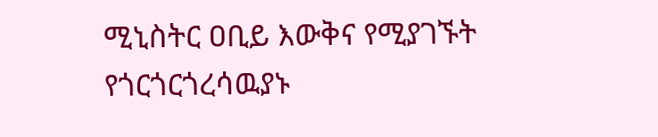ሚኒስትር ዐቢይ እውቅና የሚያገኙት የጎርጎርጎረሳዉያኑ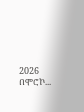2026 በሞሮኮ...